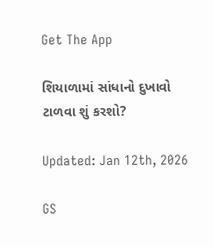Get The App

શિયાળામાં સાંધાનો દુખાવો ટાળવા શું કરશો?

Updated: Jan 12th, 2026

GS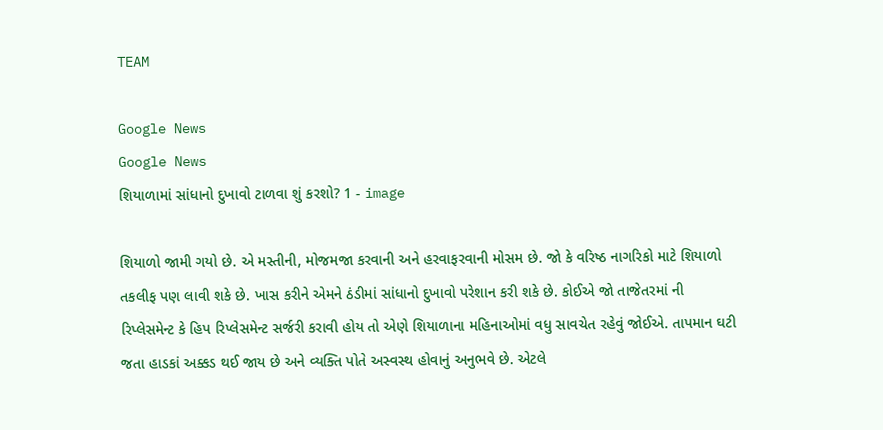TEAM

Google News
Google News
શિયાળામાં સાંધાનો દુખાવો ટાળવા શું કરશો? 1 - image

શિયાળો જામી ગયો છે. એ મસ્તીની, મોજમજા કરવાની અને હરવાફરવાની મોસમ છે. જો કે વરિષ્ઠ નાગરિકો માટે શિયાળો તકલીફ પણ લાવી શકે છે. ખાસ કરીને એમને ઠંડીમાં સાંધાનો દુખાવો પરેશાન કરી શકે છે. કોઈએ જો તાજેતરમાં ની રિપ્લેસમેન્ટ કે હિપ રિપ્લેસમેન્ટ સર્જરી કરાવી હોય તો એણે શિયાળાના મહિનાઓમાં વધુ સાવચેત રહેવું જોઈએ. તાપમાન ઘટી જતા હાડકાં અક્કડ થઈ જાય છે અને વ્યક્તિ પોતે અસ્વસ્થ હોવાનું અનુભવે છે. એટલે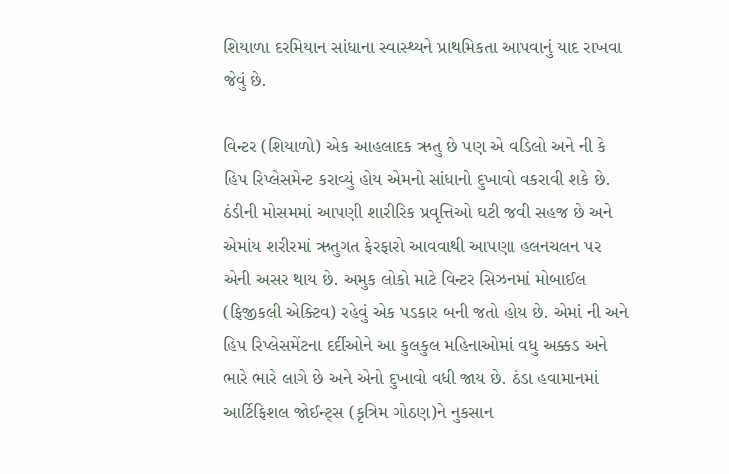શિયાળા દરમિયાન સાંધાના સ્વાસ્થ્યને પ્રાથમિકતા આપવાનું યાદ રાખવા જેવું છે.

વિન્ટર (શિયાળો) એક આહલાદક ઋતુ છે પણ એ વડિલો અને ની કે હિપ રિપ્લેસમેન્ટ કરાવ્યું હોય એમનો સાંધાનો દુખાવો વકરાવી શકે છે. ઠંડીની મોસમમાં આપણી શારીરિક પ્રવૃત્તિઓ ઘટી જવી સહજ છે અને એમાંય શરીરમાં ઋતુગત ફેરફારો આવવાથી આપણા હલનચલન પર એની અસર થાય છે. અમુક લોકો માટે વિન્ટર સિઝનમાં મોબાઈલ (ફિજીકલી એક્ટિવ) રહેવું એક પડકાર બની જતો હોય છે. એમાં ની અને હિપ રિપ્લેસમેંટના દર્દીઓને આ કુલકુલ મહિનાઓમાં વધુ અક્કડ અને ભારે ભારે લાગે છે અને એનો દુખાવો વધી જાય છે. ઠંડા હવામાનમાં આર્ટિફિશલ જોઈન્ટ્સ (કૃત્રિમ ગોઠણ)ને નુકસાન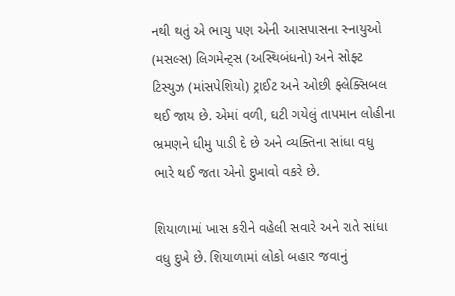નથી થતું એ ભાચુ પણ એની આસપાસના સ્નાયુઓ (મસલ્સ) લિગમેન્ટ્સ (અસ્થિબંધનો) અને સોફ્ટ ટિસ્યુઝ (માંસપેશિયો) ટ્રાઈટ અને ઓછી ફ્લેક્સિબલ થઈ જાય છે. એમાં વળી, ઘટી ગયેલું તાપમાન લોહીના ભ્રમણને ધીમુ પાડી દે છે અને વ્યક્તિના સાંધા વધુ ભારે થઈ જતા એનો દુખાવો વકરે છે.

શિયાળામાં ખાસ કરીને વહેલી સવારે અને રાતે સાંધા વધુ દુખે છે. શિયાળામાં લોકો બહાર જવાનું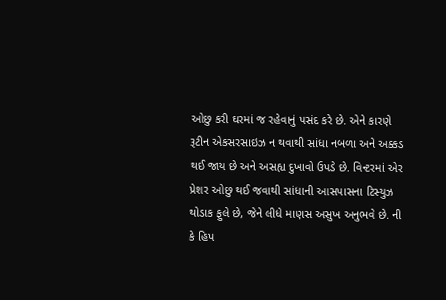ઓછુ કરી ઘરમાં જ રહેવાનું પસંદ કરે છે. એને કારણે રૂટીન એકસરસાઇઝ ન થવાથી સાંધા નબળા અને અક્કડ થઈ જાય છે અને અસહ્ય દુખાવો ઉપડે છે. વિન્ટરમાં એર પ્રેશર ઓછુ થઈ જવાથી સાંધાની આસપાસના ટિસ્યુઝ થોડાક ફુલે છે, જેને લીધે માણસ અસુખ અનુભવે છે. ની કે હિપ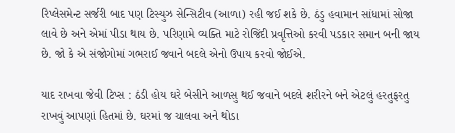રિપ્લેસમેન્ટ સર્જરી બાદ પણ ટિસ્યુઝ સેન્સિટીવ (આળા) રહી જઈ શકે છે. ઠંડુ હવામાન સાંધામાં સોજા લાવે છે અને એમાં પીડા થાય છે. પરિણામે વ્યક્તિ માટે રોજિંદી પ્રવૃત્તિઓ કરવી પડકાર સમાન બની જાય છે. જો કે એ સંજોગોમાં ગભરાઈ જવાને બદલે એનો ઉપાય કરવો જોઈએ.

યાદ રાખવા જેવી ટિપ્સ : ઠંડી હોય ઘરે બેસીને આળસુ થઈ જવાને બદલે શરીરને બને એટલું હરતુફરતુ રાખવું આપણાં હિતમાં છે. ઘરમાં જ ચાલવા અને થોડા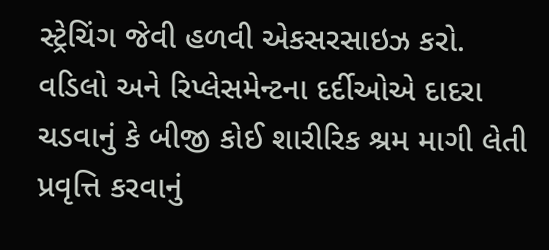સ્ટ્રેચિંગ જેવી હળવી એકસરસાઇઝ કરો. વડિલો અને રિપ્લેસમેન્ટના દર્દીઓએ દાદરા ચડવાનું કે બીજી કોઈ શારીરિક શ્રમ માગી લેતી પ્રવૃત્તિ કરવાનું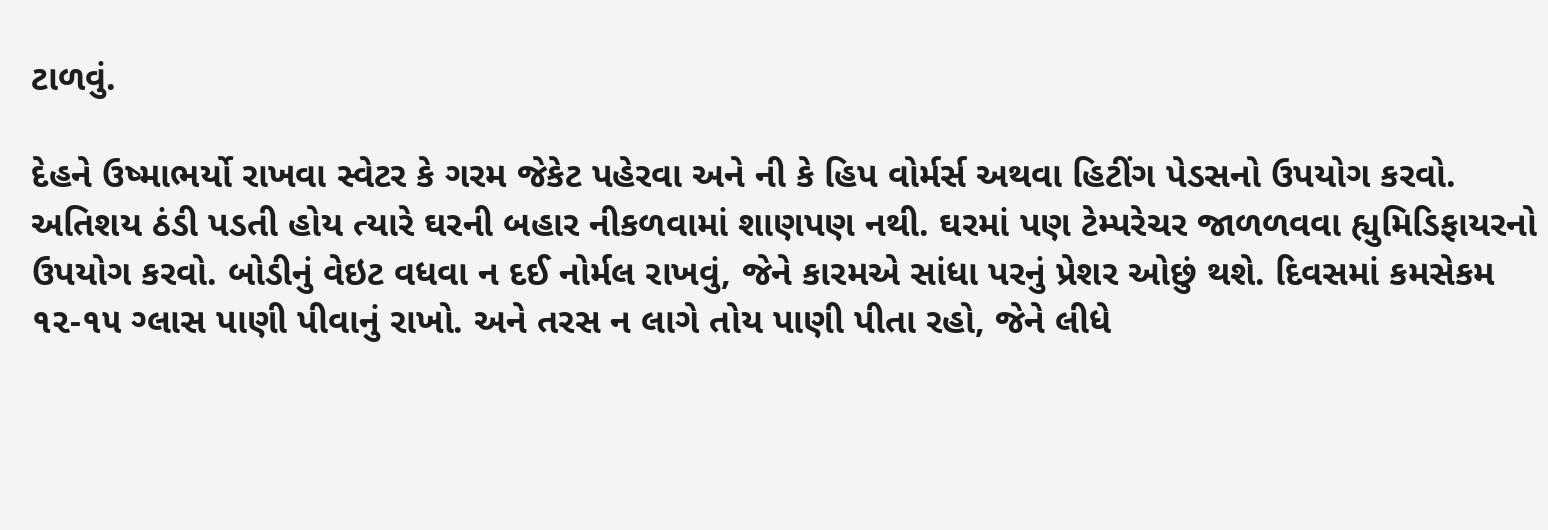ટાળવું.

દેહને ઉષ્માભર્યો રાખવા સ્વેટર કે ગરમ જેકેટ પહેરવા અને ની કે હિપ વોર્મર્સ અથવા હિટીંગ પેડસનો ઉપયોગ કરવો. અતિશય ઠંડી પડતી હોય ત્યારે ઘરની બહાર નીકળવામાં શાણપણ નથી. ઘરમાં પણ ટેમ્પરેચર જાળળવવા હ્યુમિડિફાયરનો ઉપયોગ કરવો. બોડીનું વેઇટ વધવા ન દઈ નોર્મલ રાખવું, જેને કારમએ સાંધા પરનું પ્રેશર ઓછું થશે. દિવસમાં કમસેકમ ૧૨-૧૫ ગ્લાસ પાણી પીવાનું રાખો. અને તરસ ન લાગે તોય પાણી પીતા રહો, જેને લીધે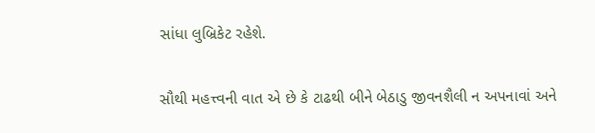સાંધા લુબ્રિકેટ રહેશે.

સૌથી મહત્ત્વની વાત એ છે કે ટાઢથી બીને બેઠાડુ જીવનશૈલી ન અપનાવાં અને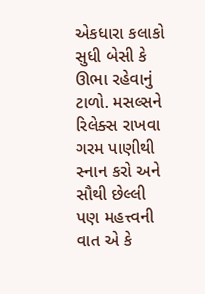એકધારા કલાકો સુધી બેસી કે ઊભા રહેવાનું ટાળો. મસલ્સને રિલેક્સ રાખવા ગરમ પાણીથી સ્નાન કરો અને સૌથી છેલ્લી પણ મહત્ત્વની વાત એ કે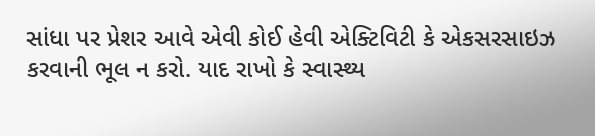સાંધા પર પ્રેશર આવે એવી કોઈ હેવી એક્ટિવિટી કે એકસરસાઇઝ કરવાની ભૂલ ન કરો. યાદ રાખો કે સ્વાસ્થ્ય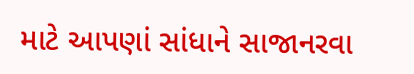માટે આપણાં સાંધાને સાજાનરવા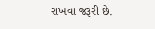રાખવા જરૂરી છે.